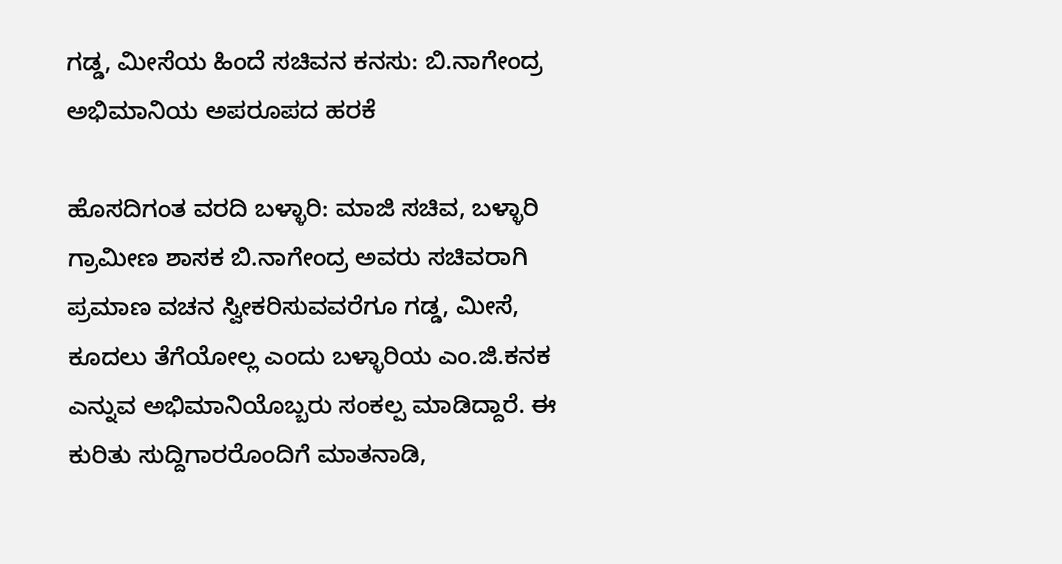ಗಡ್ಡ, ಮೀಸೆಯ ಹಿಂದೆ ಸಚಿವನ ಕನಸು: ಬಿ.ನಾಗೇಂದ್ರ ಅಭಿಮಾನಿಯ ಅಪರೂಪದ ಹರಕೆ

ಹೊಸದಿಗಂತ ವರದಿ ಬಳ್ಳಾರಿ: ಮಾಜಿ ಸಚಿವ, ಬಳ್ಳಾರಿ ಗ್ರಾಮೀಣ ಶಾಸಕ ಬಿ.ನಾಗೇಂದ್ರ ಅವರು ಸಚಿವರಾಗಿ ಪ್ರಮಾಣ ವಚನ ಸ್ವೀಕರಿಸುವವರೆಗೂ ಗಡ್ಡ, ಮೀಸೆ, ಕೂದಲು ತೆಗೆಯೋಲ್ಲ ಎಂದು ಬಳ್ಳಾರಿಯ ಎಂ.ಜಿ.ಕನಕ ಎನ್ನುವ ಅಭಿಮಾನಿಯೊಬ್ಬರು ಸಂಕಲ್ಪ ಮಾಡಿದ್ದಾರೆ. ಈ ಕುರಿತು ಸುದ್ದಿಗಾರರೊಂದಿಗೆ ಮಾತನಾಡಿ,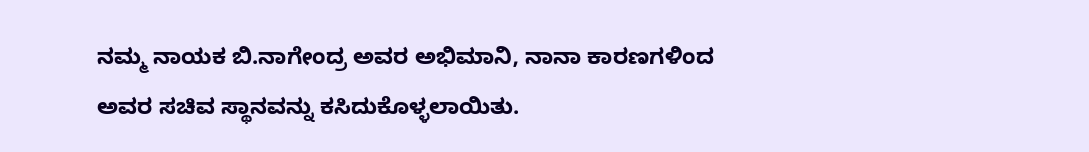ನಮ್ಮ ನಾಯಕ ಬಿ.ನಾಗೇಂದ್ರ ಅವರ ಅಭಿಮಾನಿ, ನಾನಾ ಕಾರಣಗಳಿಂದ ಅವರ ಸಚಿವ ಸ್ಥಾನವನ್ನು ಕಸಿದುಕೊಳ್ಳಲಾಯಿತು.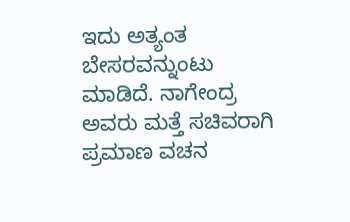ಇದು ಅತ್ಯಂತ ಬೇಸರವನ್ನುಂಟು ಮಾಡಿದೆ. ನಾಗೇಂದ್ರ ಅವರು ಮತ್ತೆ ಸಚಿವರಾಗಿ ಪ್ರಮಾಣ ವಚನ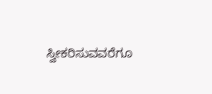ಸ್ವೀಕರಿಸುವವರೆಗೂ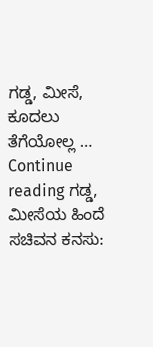ಗಡ್ಡ, ಮೀಸೆ, ಕೂದಲು ತೆಗೆಯೋಲ್ಲ … Continue reading ಗಡ್ಡ, ಮೀಸೆಯ ಹಿಂದೆ ಸಚಿವನ ಕನಸು: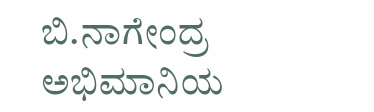ಬಿ.ನಾಗೇಂದ್ರ ಅಭಿಮಾನಿಯ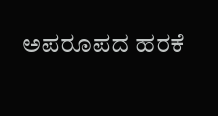ಅಪರೂಪದ ಹರಕೆ